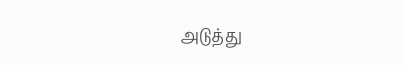அடுத்து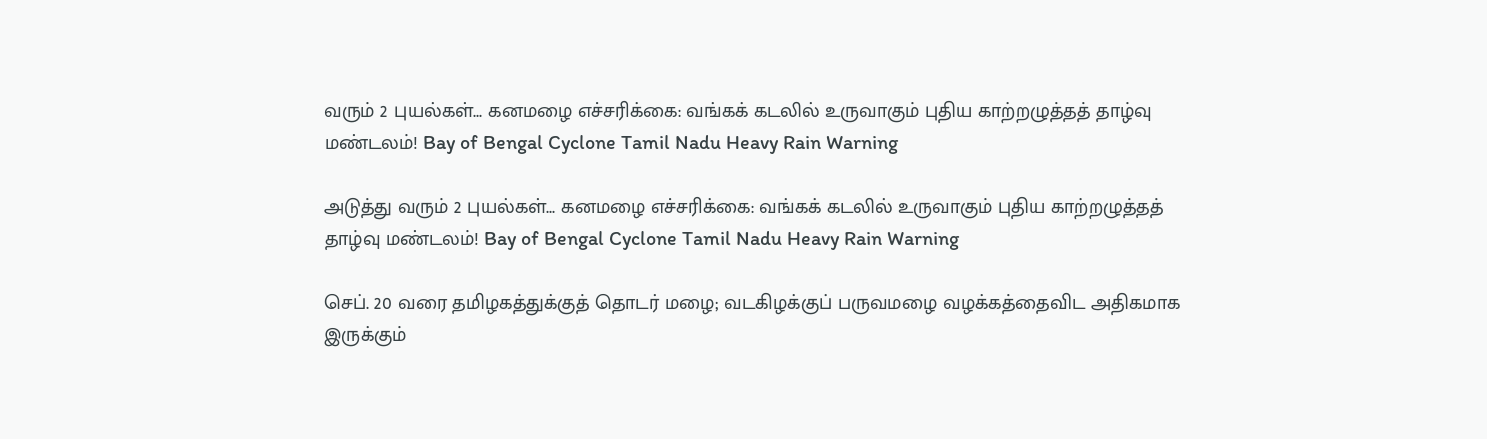வரும் 2 புயல்கள்... கனமழை எச்சரிக்கை: வங்கக் கடலில் உருவாகும் புதிய காற்றழுத்தத் தாழ்வு மண்டலம்! Bay of Bengal Cyclone Tamil Nadu Heavy Rain Warning

அடுத்து வரும் 2 புயல்கள்... கனமழை எச்சரிக்கை: வங்கக் கடலில் உருவாகும் புதிய காற்றழுத்தத் தாழ்வு மண்டலம்! Bay of Bengal Cyclone Tamil Nadu Heavy Rain Warning

செப். 20 வரை தமிழகத்துக்குத் தொடர் மழை; வடகிழக்குப் பருவமழை வழக்கத்தைவிட அதிகமாக இருக்கும்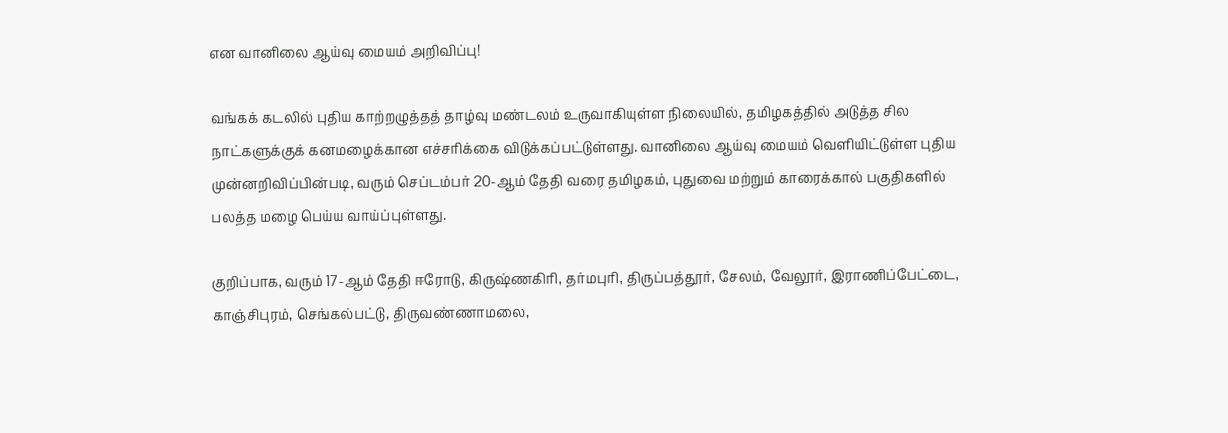என வானிலை ஆய்வு மையம் அறிவிப்பு!

வங்கக் கடலில் புதிய காற்றழுத்தத் தாழ்வு மண்டலம் உருவாகியுள்ள நிலையில், தமிழகத்தில் அடுத்த சில நாட்களுக்குக் கனமழைக்கான எச்சரிக்கை விடுக்கப்பட்டுள்ளது. வானிலை ஆய்வு மையம் வெளியிட்டுள்ள புதிய முன்னறிவிப்பின்படி, வரும் செப்டம்பர் 20-ஆம் தேதி வரை தமிழகம், புதுவை மற்றும் காரைக்கால் பகுதிகளில் பலத்த மழை பெய்ய வாய்ப்புள்ளது.

குறிப்பாக, வரும் 17-ஆம் தேதி ஈரோடு, கிருஷ்ணகிரி, தர்மபுரி, திருப்பத்தூர், சேலம், வேலூர், இராணிப்பேட்டை, காஞ்சிபுரம், செங்கல்பட்டு, திருவண்ணாமலை,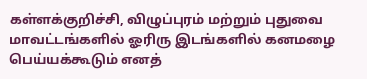கள்ளக்குறிச்சி, விழுப்புரம் மற்றும் புதுவை மாவட்டங்களில் ஓரிரு இடங்களில் கனமழை பெய்யக்கூடும் எனத்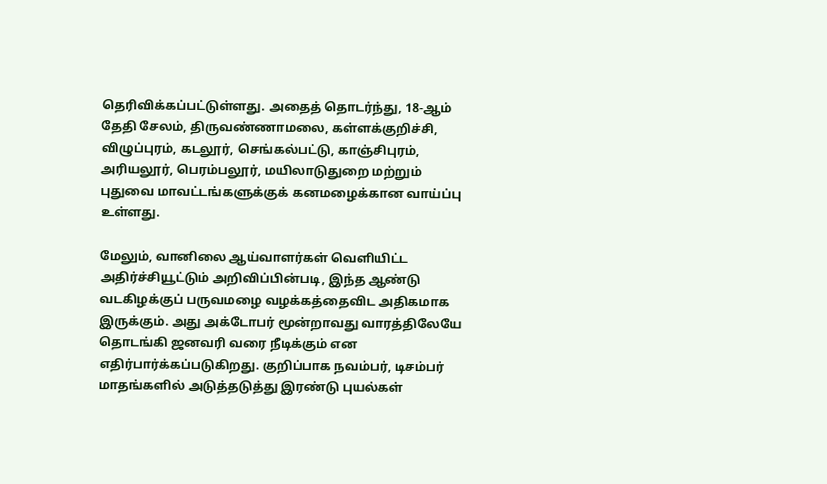தெரிவிக்கப்பட்டுள்ளது. அதைத் தொடர்ந்து, 18-ஆம் தேதி சேலம், திருவண்ணாமலை, கள்ளக்குறிச்சி, விழுப்புரம், கடலூர், செங்கல்பட்டு, காஞ்சிபுரம், அரியலூர், பெரம்பலூர், மயிலாடுதுறை மற்றும் புதுவை மாவட்டங்களுக்குக் கனமழைக்கான வாய்ப்பு உள்ளது.

மேலும், வானிலை ஆய்வாளர்கள் வெளியிட்ட அதிர்ச்சியூட்டும் அறிவிப்பின்படி, இந்த ஆண்டு வடகிழக்குப் பருவமழை வழக்கத்தைவிட அதிகமாக இருக்கும். அது அக்டோபர் மூன்றாவது வாரத்திலேயே தொடங்கி ஜனவரி வரை நீடிக்கும் என எதிர்பார்க்கப்படுகிறது. குறிப்பாக நவம்பர், டிசம்பர் மாதங்களில் அடுத்தடுத்து இரண்டு புயல்கள்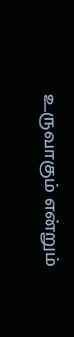உருவாகும் என்றும்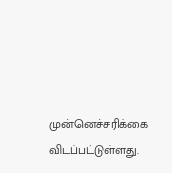முன்னெச்சரிக்கை விடப்பட்டுள்ளது.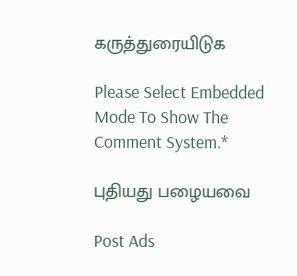கருத்துரையிடுக

Please Select Embedded Mode To Show The Comment System.*

புதியது பழையவை

Post Ads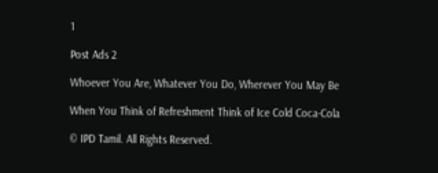1

Post Ads 2

Whoever You Are, Whatever You Do, Wherever You May Be

When You Think of Refreshment Think of Ice Cold Coca-Cola

© IPD Tamil. All Rights Reserved.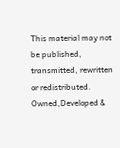This material may not be published, transmitted, rewritten or redistributed.
Owned,Developed &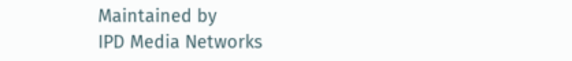Maintained by
IPD Media Networks